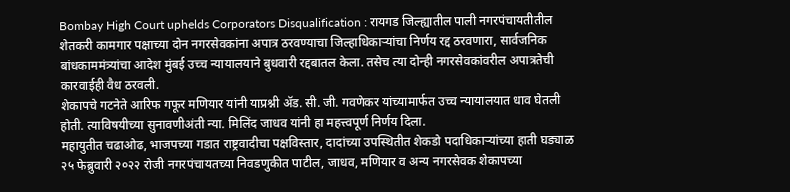Bombay High Court uphelds Corporators Disqualification : रायगड जिल्ह्यातील पाली नगरपंचायतीतील शेतकरी कामगार पक्षाच्या दोन नगरसेवकांना अपात्र ठरवण्याचा जिल्हाधिकाऱ्यांचा निर्णय रद्द ठरवणारा, सार्वजनिक बांधकाममंत्र्यांचा आदेश मुंबई उच्च न्यायालयाने बुधवारी रद्दबातल केला. तसेच त्या दोन्ही नगरसेवकांवरील अपात्रतेची कारवाईही वैध ठरवली.
शेकापचे गटनेते आरिफ गफूर मणियार यांनी याप्रश्नी ॲड. सी. जी. गवणेकर यांच्यामार्फत उच्च न्यायालयात धाव घेतली होती. त्याविषयीच्या सुनावणीअंती न्या. मिलिंद जाधव यांनी हा महत्त्वपूर्ण निर्णय दिला.
महायुतीत चढाओढ, भाजपच्या गडात राष्ट्रवादीचा पक्षविस्तार, दादांच्या उपस्थितीत शेकडो पदाधिकाऱ्यांच्या हाती घड्याळ
२५ फेब्रुवारी २०२२ रोजी नगरपंचायतच्या निवडणुकीत पाटील, जाधव, मणियार व अन्य नगरसेवक शेकापच्या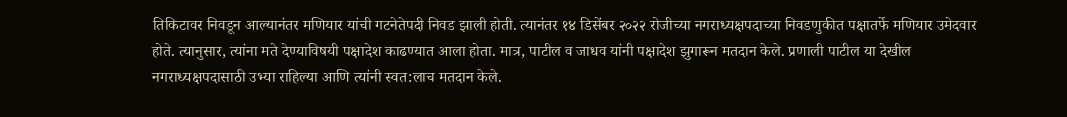तिकिटावर निवडून आल्यानंतर मणियार यांची गटनेतेपदी निवड झाली होती. त्यानंतर १४ डिसेंबर २०२२ रोजीच्या नगराध्यक्षपदाच्या निवडणुकीत पक्षातर्फे मणियार उमेदवार होते. त्यानुसार, त्यांना मते देण्याविषयी पक्षादेश काढण्यात आला होता. मात्र, पाटील व जाधव यांनी पक्षादेश झुगारून मतदान केले. प्रणाली पाटील या देखील नगराध्यक्षपदासाठी उभ्या राहिल्या आणि त्यांनी स्वत:लाच मतदान केले.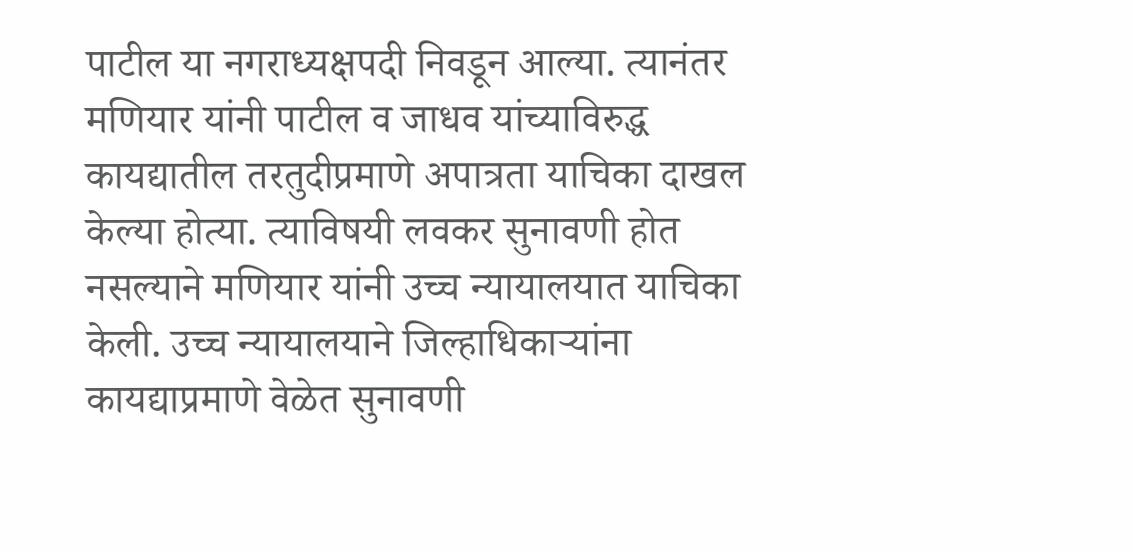पाटील या नगराध्यक्षपदी निवडून आल्या. त्यानंतर मणियार यांनी पाटील व जाधव यांच्याविरुद्ध कायद्यातील तरतुदीप्रमाणे अपात्रता याचिका दाखल केल्या होत्या. त्याविषयी लवकर सुनावणी होत नसल्याने मणियार यांनी उच्च न्यायालयात याचिका केली. उच्च न्यायालयाने जिल्हाधिकाऱ्यांना कायद्याप्रमाणे वेळेत सुनावणी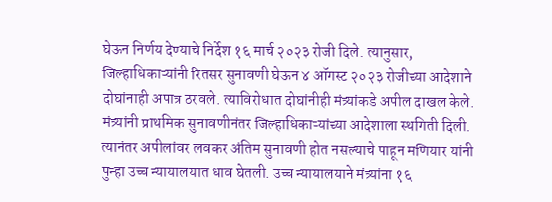घेऊन निर्णय देण्याचे निर्देश १६ मार्च २०२३ रोजी दिले. त्यानुसार, जिल्हाधिकाऱ्यांनी रितसर सुनावणी घेऊन ४ ऑगस्ट २०२३ रोजीच्या आदेशाने दोघांनाही अपात्र ठरवले. त्याविरोधात दोघांनीही मंत्र्यांकडे अपील दाखल केले. मंत्र्यांनी प्राथमिक सुनावणीनंतर जिल्हाधिकाऱ्यांच्या आदेशाला स्थगिती दिली. त्यानंतर अपीलांवर लवकर अंतिम सुनावणी होत नसल्याचे पाहून मणियार यांनी पुन्हा उच्च न्यायालयात धाव घेतली. उच्च न्यायालयाने मंत्र्यांना १६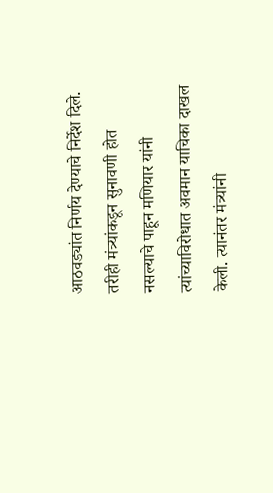आठवड्यांत निर्णय देण्याचे निर्देश दिले. तरीही मंत्र्यांकडून सुनावणी होत नसल्याचे पाहून मणियार यांनी त्यांच्याविरोधात अवमान याचिका दाखल केली. त्यानंतर मंत्र्यांनी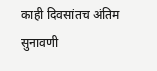काही दिवसांतच अंतिम सुनावणी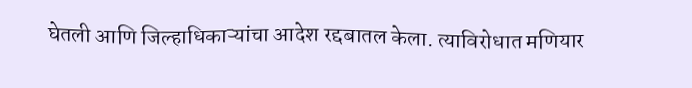घेतली आणि जिल्हाधिकाऱ्यांचा आदेश रद्दबातल केला. त्याविरोधात मणियार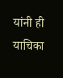यांनी ही याचिका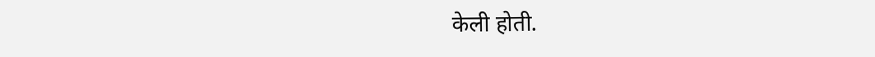केली होती.